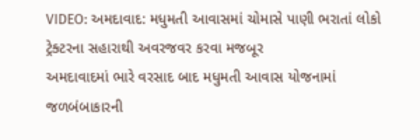VIDEO: અમદાવાદ: મધુમતી આવાસમાં ચોમાસે પાણી ભરાતાં લોકો ટ્રેક્ટરના સહારાથી અવરજવર કરવા મજબૂર
અમદાવાદમાં ભારે વરસાદ બાદ મધુમતી આવાસ યોજનામાં જળબંબાકારની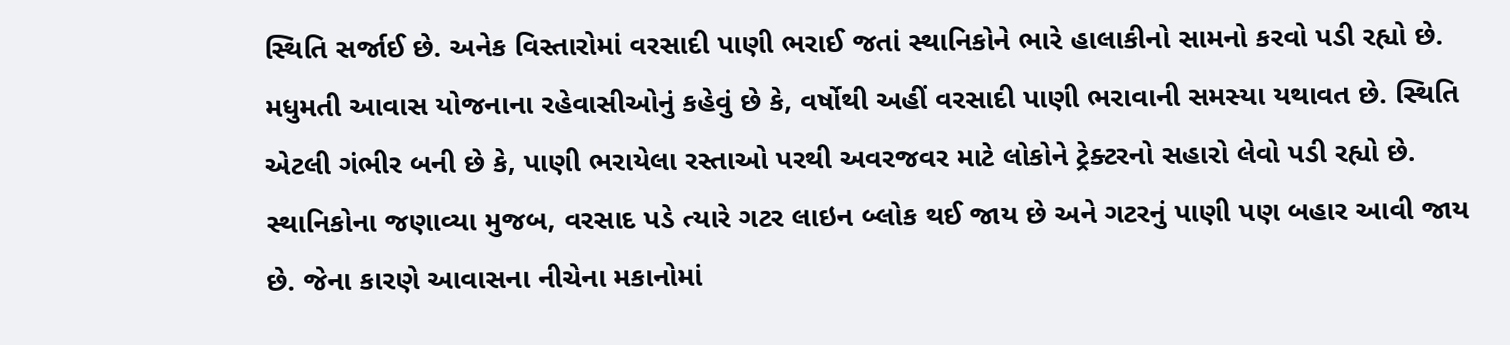સ્થિતિ સર્જાઈ છે. અનેક વિસ્તારોમાં વરસાદી પાણી ભરાઈ જતાં સ્થાનિકોને ભારે હાલાકીનો સામનો કરવો પડી રહ્યો છે. મધુમતી આવાસ યોજનાના રહેવાસીઓનું કહેવું છે કે, વર્ષોથી અહીં વરસાદી પાણી ભરાવાની સમસ્યા યથાવત છે. સ્થિતિ એટલી ગંભીર બની છે કે, પાણી ભરાયેલા રસ્તાઓ પરથી અવરજવર માટે લોકોને ટ્રેક્ટરનો સહારો લેવો પડી રહ્યો છે. સ્થાનિકોના જણાવ્યા મુજબ, વરસાદ પડે ત્યારે ગટર લાઇન બ્લોક થઈ જાય છે અને ગટરનું પાણી પણ બહાર આવી જાય છે. જેના કારણે આવાસના નીચેના મકાનોમાં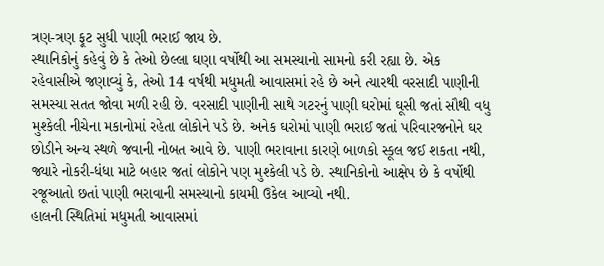ત્રણ-ત્રણ ફૂટ સુધી પાણી ભરાઈ જાય છે.
સ્થાનિકોનું કહેવું છે કે તેઓ છેલ્લા ઘણા વર્ષોથી આ સમસ્યાનો સામનો કરી રહ્યા છે. એક રહેવાસીએ જણાવ્યું કે, તેઓ 14 વર્ષથી મધુમતી આવાસમાં રહે છે અને ત્યારથી વરસાદી પાણીની સમસ્યા સતત જોવા મળી રહી છે. વરસાદી પાણીની સાથે ગટરનું પાણી ઘરોમાં ઘૂસી જતાં સૌથી વધુ મુશ્કેલી નીચેના મકાનોમાં રહેતા લોકોને પડે છે. અનેક ઘરોમાં પાણી ભરાઈ જતાં પરિવારજનોને ઘર છોડીને અન્ય સ્થળે જવાની નોબત આવે છે. પાણી ભરાવાના કારણે બાળકો સ્કૂલ જઈ શકતા નથી, જ્યારે નોકરી-ધંધા માટે બહાર જતાં લોકોને પણ મુશ્કેલી પડે છે. સ્થાનિકોનો આક્ષેપ છે કે વર્ષોથી રજૂઆતો છતાં પાણી ભરાવાની સમસ્યાનો કાયમી ઉકેલ આવ્યો નથી.
હાલની સ્થિતિમાં મધુમતી આવાસમાં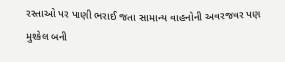રસ્તાઓ પર પાણી ભરાઈ જતા સામાન્ય વાહનોની અવરજવર પણ મુશ્કેલ બની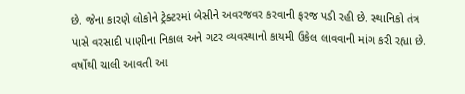છે. જેના કારણે લોકોને ટ્રેક્ટરમાં બેસીને અવરજવર કરવાની ફરજ પડી રહી છે. સ્થાનિકો તંત્ર પાસે વરસાદી પાણીના નિકાલ અને ગટર વ્યવસ્થાનો કાયમી ઉકેલ લાવવાની માંગ કરી રહ્યા છે. વર્ષોથી ચાલી આવતી આ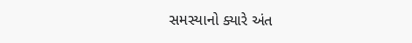સમસ્યાનો ક્યારે અંત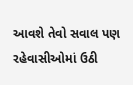આવશે તેવો સવાલ પણ રહેવાસીઓમાં ઉઠી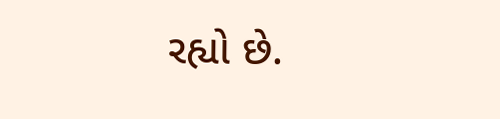રહ્યો છે.